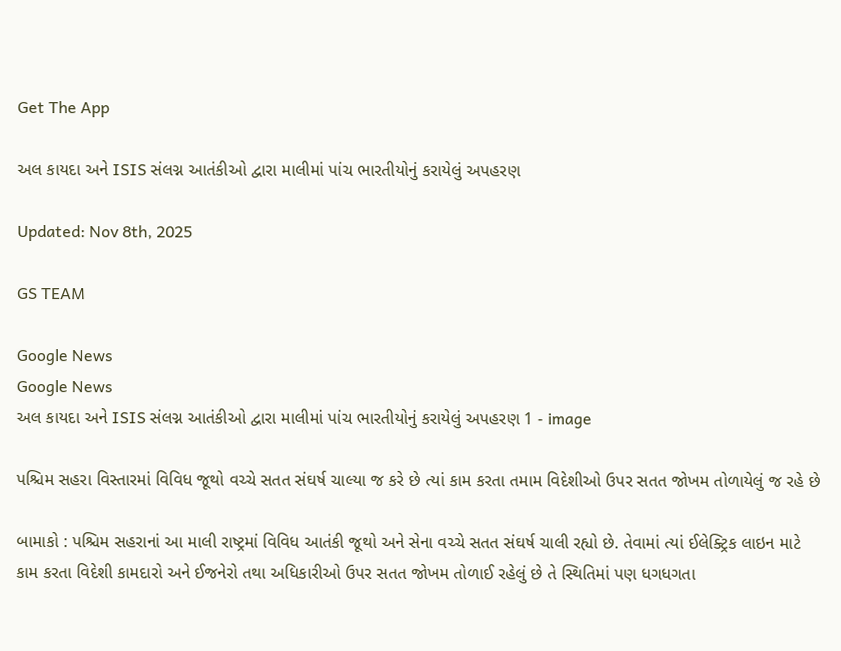Get The App

અલ કાયદા અને ISIS સંલગ્ન આતંકીઓ દ્વારા માલીમાં પાંચ ભારતીયોનું કરાયેલું અપહરણ

Updated: Nov 8th, 2025

GS TEAM

Google News
Google News
અલ કાયદા અને ISIS સંલગ્ન આતંકીઓ દ્વારા માલીમાં પાંચ ભારતીયોનું કરાયેલું અપહરણ 1 - image

પશ્ચિમ સહરા વિસ્તારમાં વિવિધ જૂથો વચ્ચે સતત સંઘર્ષ ચાલ્યા જ કરે છે ત્યાં કામ કરતા તમામ વિદેશીઓ ઉપર સતત જોખમ તોળાયેલું જ રહે છે

બામાકો : પશ્ચિમ સહરાનાં આ માલી રાષ્ટ્રમાં વિવિધ આતંકી જૂથો અને સેના વચ્ચે સતત સંઘર્ષ ચાલી રહ્યો છે. તેવામાં ત્યાં ઈલેક્ટ્રિક લાઇન માટે કામ કરતા વિદેશી કામદારો અને ઈજનેરો તથા અધિકારીઓ ઉપર સતત જોખમ તોળાઈ રહેલું છે તે સ્થિતિમાં પણ ધગધગતા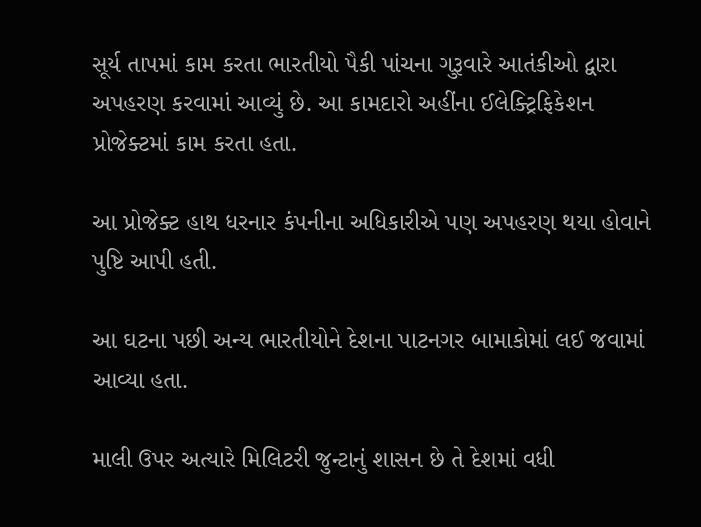સૂર્ય તાપમાં કામ કરતા ભારતીયો પૈકી પાંચના ગુરૂવારે આતંકીઓ દ્વારા અપહરણ કરવામાં આવ્યું છે. આ કામદારો અહીંના ઈલેક્ટ્રિફિકેશન પ્રોજેક્ટમાં કામ કરતા હતા.

આ પ્રોજેક્ટ હાથ ધરનાર કંપનીના અધિકારીએ પણ અપહરણ થયા હોવાને પુષ્ટિ આપી હતી.

આ ઘટના પછી અન્ય ભારતીયોને દેશના પાટનગર બામાકોમાં લઈ જવામાં આવ્યા હતા.

માલી ઉપર અત્યારે મિલિટરી જુન્ટાનું શાસન છે તે દેશમાં વધી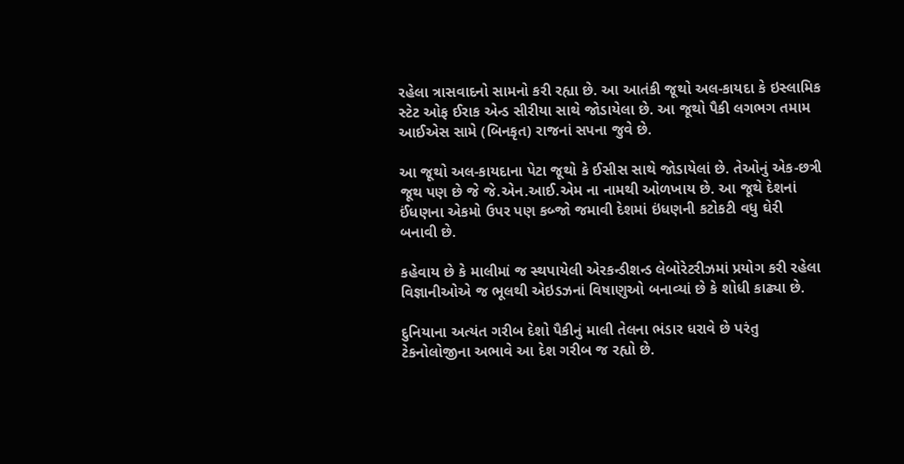રહેલા ત્રાસવાદનો સામનો કરી રહ્યા છે. આ આતંકી જૂથો અલ-કાયદા કે ઇસ્લામિક સ્ટેટ ઓફ ઈરાક એન્ડ સીરીયા સાથે જોડાયેલા છે. આ જૂથો પૈકી લગભગ તમામ આઈએસ સામે (બિનકૃત) રાજનાં સપના જુવે છે.

આ જૂથો અલ-કાયદાના પેટા જૂથો કે ઈસીસ સાથે જોડાયેલાં છે. તેઓનું એક-છત્રી જૂથ પણ છે જે જે.એન.આઈ.એમ ના નામથી ઓળખાય છે. આ જૂથે દેશનાં ઈંધણના એકમો ઉપર પણ કબ્જો જમાવી દેશમાં ઇંધણની કટોકટી વધુ ઘેરી બનાવી છે.

કહેવાય છે કે માલીમાં જ સ્થપાયેલી એરકન્ડીશન્ડ લેબોરેટરીઝમાં પ્રયોગ કરી રહેલા વિજ્ઞાનીઓએ જ ભૂલથી એઇડઝનાં વિષાણુઓ બનાવ્યાં છે કે શોધી કાઢ્યા છે.

દુનિયાના અત્યંત ગરીબ દેશો પૈકીનું માલી તેલના ભંડાર ધરાવે છે પરંતુ ટેકનોલોજીના અભાવે આ દેશ ગરીબ જ રહ્યો છે.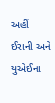અહીં ઈરાની અને યુએઈના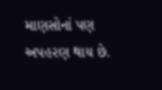માણસોનાં પણ અપહરણ થાય છે.